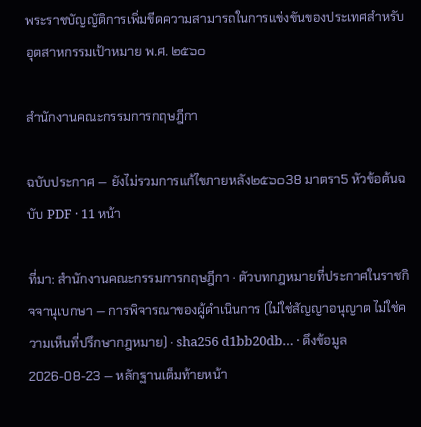พระราชบัญญัติการเพิ่มขีดความสามารถในการแข่งขันของประเทศสำหรับอุตสาหกรรมเป้าหมาย พ.ศ. ๒๕๖๐

สำนักงานคณะกรรมการกฤษฎีกา

ฉบับประกาศ — ยังไม่รวมการแก้ไขภายหลัง๒๕๖๐38 มาตรา5 หัวข้อต้นฉบับ PDF · 11 หน้า

ที่มา: สำนักงานคณะกรรมการกฤษฎีกา · ตัวบทกฎหมายที่ประกาศในราชกิจจานุเบกษา — การพิจารณาของผู้ดำเนินการ (ไม่ใช่สัญญาอนุญาต ไม่ใช่ความเห็นที่ปรึกษากฎหมาย) · sha256 d1bb20db… · ดึงข้อมูล 2026-08-23 — หลักฐานเต็มท้ายหน้า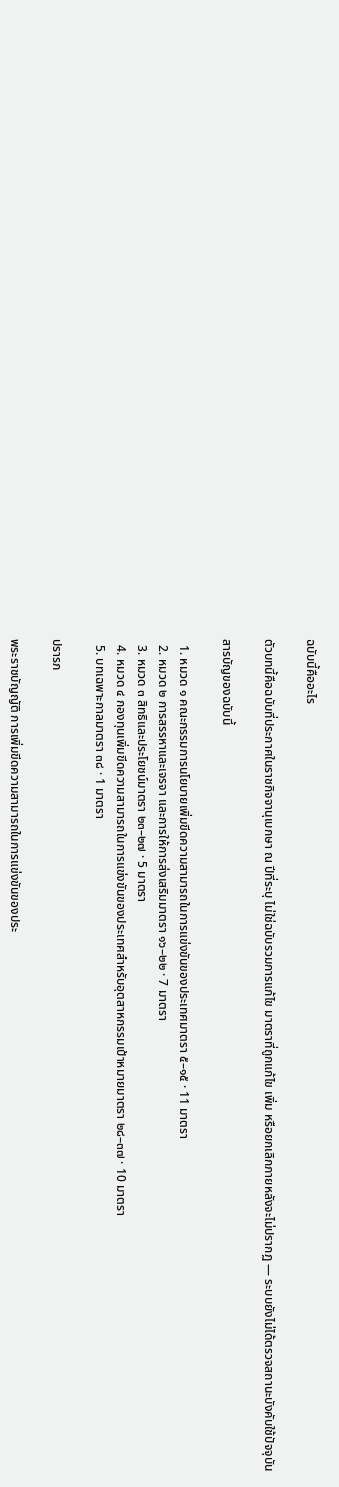ฉบับนี้คืออะไร

ตัวบทนี้คือฉบับที่ประกาศในราชกิจจานุเบกษา ณ ปีที่ระบุ ไม่ใช่ฉบับรวมการแก้ไข มาตราที่ถูกแก้ไข เพิ่ม หรือยกเลิกภายหลังจะไม่ปรากฏ — ระบบยังไม่ได้ตรวจสถานะบังคับใช้ปัจจุบัน

สารบัญของฉบับนี้

  1. หมวด ๑ คณะกรรมการนโยบายเพิ่มขีดความสามารถในการแข่งขันของประเทศมาตรา ๕–๑๕ · 11 มาตรา
  2. หมวด ๒ การสรรหาและเจรจา และการให้การส่งเสริมมาตรา ๑๖–๒๒ · 7 มาตรา
  3. หมวด ๓ สิทธิและประโยชน์มาตรา ๒๓–๒๗ · 5 มาตรา
  4. หมวด ๔ กองทุนเพิ่มขีดความสามารถในการแข่งขันของประเทศสำหรับอุตสาหกรรมเป้าหมายมาตรา ๒๘–๓๗ · 10 มาตรา
  5. บทเฉพาะกาลมาตรา ๓๘ · 1 มาตรา

ปรารภ

พระราชบัญญัติ การเพิ่มขีดความสามารถในการแข่งขันของประ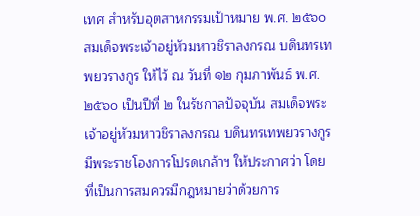เทศ สำหรับอุตสาหกรรมเป้าหมาย พ.ศ. ๒๕๖๐ สมเด็จพระเจ้าอยู่หัวมหาวชิราลงกรณ บดินทรเทพยวรางกูร ให้ไว้ ณ วันที่ ๑๒ กุมภาพันธ์ พ.ศ. ๒๕๖๐ เป็นปีที่ ๒ ในรัชกาลปัจจุบัน สมเด็จพระเจ้าอยู่หัวมหาวชิราลงกรณ บดินทรเทพยวรางกูร มีพระราชโองการโปรดเกล้าฯ ให้ประกาศว่า โดยที่เป็นการสมควรมีกฎหมายว่าด้วยการ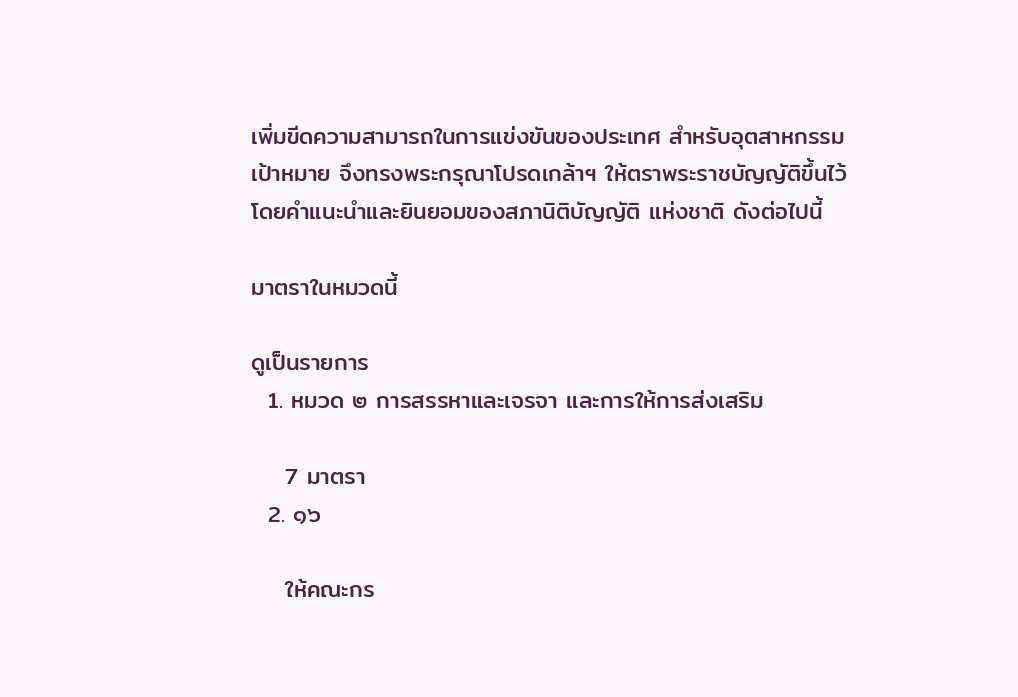เพิ่มขีดความสามารถในการแข่งขันของประเทศ สำหรับอุตสาหกรรมเป้าหมาย จึงทรงพระกรุณาโปรดเกล้าฯ ให้ตราพระราชบัญญัติขึ้นไว้โดยคำแนะนำและยินยอมของสภานิติบัญญัติ แห่งชาติ ดังต่อไปนี้

มาตราในหมวดนี้

ดูเป็นรายการ
  1. หมวด ๒ การสรรหาและเจรจา และการให้การส่งเสริม

    7 มาตรา
  2. ๑๖

    ให้คณะกร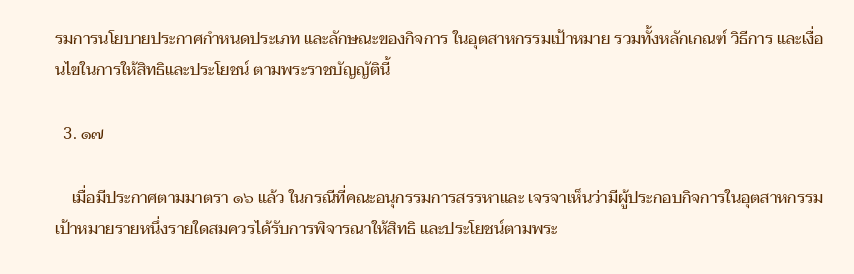รมการนโยบายประกาศกำหนดประเภท และลักษณะของกิจการ ในอุตสาหกรรมเป้าหมาย รวมทั้งหลักเกณฑ์ วิธีการ และเงื่อนไขในการให้สิทธิและประโยชน์ ตามพระราชบัญญัตินี้

  3. ๑๗

    เมื่อมีประกาศตามมาตรา ๑๖ แล้ว ในกรณีที่คณะอนุกรรมการสรรหาและ เจรจาเห็นว่ามีผู้ประกอบกิจการในอุตสาหกรรมเป้าหมายรายหนึ่งรายใดสมควรได้รับการพิจารณาให้สิทธิ และประโยชน์ตามพระ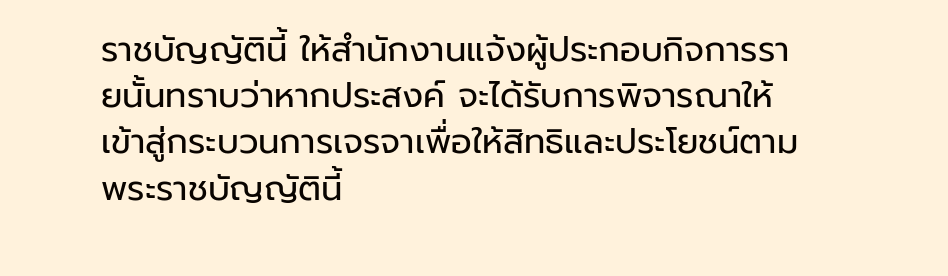ราชบัญญัตินี้ ให้สำนักงานแจ้งผู้ประกอบกิจการรายนั้นทราบว่าหากประสงค์ จะได้รับการพิจารณาให้เข้าสู่กระบวนการเจรจาเพื่อให้สิทธิและประโยชน์ตามพระราชบัญญัตินี้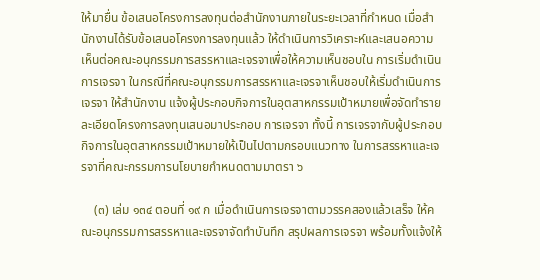ให้มายื่น ข้อเสนอโครงการลงทุนต่อสำนักงานภายในระยะเวลาที่กำหนด เมื่อสำนักงานได้รับข้อเสนอโครงการลงทุนแล้ว ให้ดำเนินการวิเคราะห์และเสนอความเห็นต่อคณะอนุกรรมการสรรหาและเจรจาเพื่อให้ความเห็นชอบใน การเริ่มดำเนินการเจรจา ในกรณีที่คณะอนุกรรมการสรรหาและเจรจาเห็นชอบให้เริ่มดำเนินการเจรจา ให้สำนักงาน แจ้งผู้ประกอบกิจการในอุตสาหกรรมเป้าหมายเพื่อจัดทำรายละเอียดโครงการลงทุนเสนอมาประกอบ การเจรจา ทั้งนี้ การเจรจากับผู้ประกอบกิจการในอุตสาหกรรมเป้าหมายให้เป็นไปตามกรอบแนวทาง ในการสรรหาและเจรจาที่คณะกรรมการนโยบายกำหนดตามมาตรา ๖

    (๓) เล่ม ๑๓๔ ตอนที่ ๑๙ ก เมื่อดำเนินการเจรจาตามวรรคสองแล้วเสร็จ ให้คณะอนุกรรมการสรรหาและเจรจาจัดทำบันทึก สรุปผลการเจรจา พร้อมทั้งแจ้งให้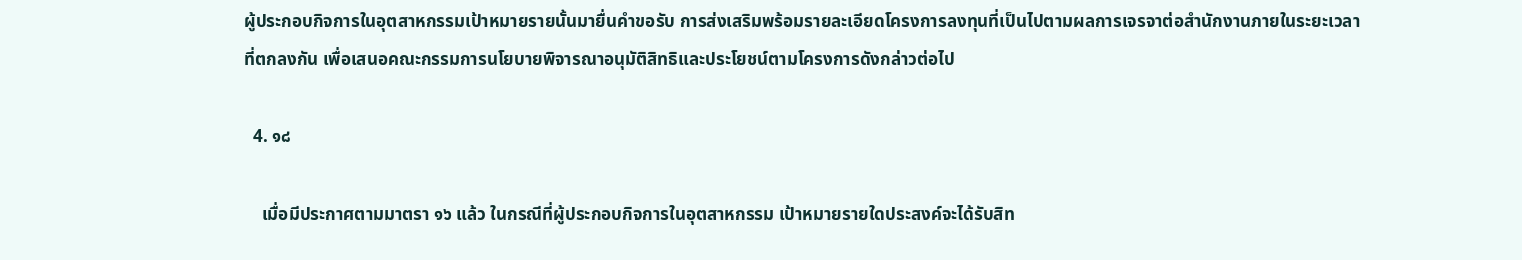ผู้ประกอบกิจการในอุตสาหกรรมเป้าหมายรายนั้นมายื่นคำขอรับ การส่งเสริมพร้อมรายละเอียดโครงการลงทุนที่เป็นไปตามผลการเจรจาต่อสำนักงานภายในระยะเวลาที่ตกลงกัน เพื่อเสนอคณะกรรมการนโยบายพิจารณาอนุมัติสิทธิและประโยชน์ตามโครงการดังกล่าวต่อไป

  4. ๑๘

    เมื่อมีประกาศตามมาตรา ๑๖ แล้ว ในกรณีที่ผู้ประกอบกิจการในอุตสาหกรรม เป้าหมายรายใดประสงค์จะได้รับสิท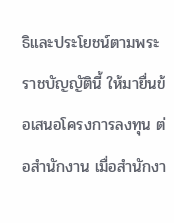ธิและประโยชน์ตามพระราชบัญญัตินี้ ให้มายื่นข้อเสนอโครงการลงทุน ต่อสำนักงาน เมื่อสำนักงา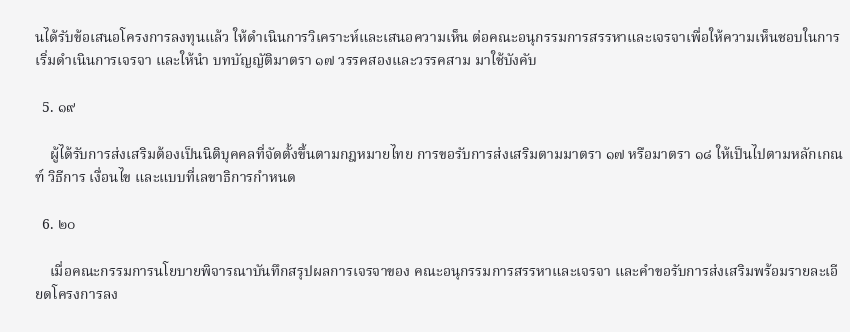นได้รับข้อเสนอโครงการลงทุนแล้ว ให้ดำเนินการวิเคราะห์และเสนอความเห็น ต่อคณะอนุกรรมการสรรหาและเจรจาเพื่อให้ความเห็นชอบในการเริ่มดำเนินการเจรจา และให้นำ บทบัญญัติมาตรา ๑๗ วรรคสองและวรรคสาม มาใช้บังคับ

  5. ๑๙

    ผู้ได้รับการส่งเสริมต้องเป็นนิติบุคคลที่จัดตั้งขึ้นตามกฎหมายไทย การขอรับการส่งเสริมตามมาตรา ๑๗ หรือมาตรา ๑๘ ให้เป็นไปตามหลักเกณฑ์ วิธีการ เงื่อนไข และแบบที่เลขาธิการกำหนด

  6. ๒๐

    เมื่อคณะกรรมการนโยบายพิจารณาบันทึกสรุปผลการเจรจาของ คณะอนุกรรมการสรรหาและเจรจา และคำขอรับการส่งเสริมพร้อมรายละเอียดโครงการลง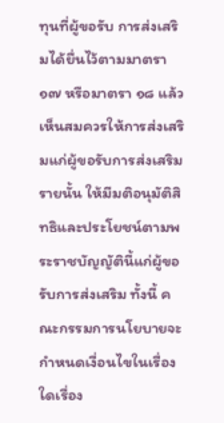ทุนที่ผู้ขอรับ การส่งเสริมได้ยื่นไว้ตามมาตรา ๑๗ หรือมาตรา ๑๘ แล้ว เห็นสมควรให้การส่งเสริมแก่ผู้ขอรับการส่งเสริม รายนั้น ให้มีมติอนุมัติสิทธิและประโยชน์ตามพระราชบัญญัตินี้แก่ผู้ขอรับการส่งเสริม ทั้งนี้ คณะกรรมการนโยบายจะกำหนดเงื่อนไขในเรื่องใดเรื่อง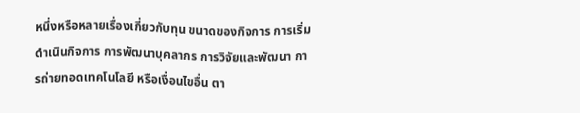หนึ่งหรือหลายเรื่องเกี่ยวกับทุน ขนาดของกิจการ การเริ่มดำเนินกิจการ การพัฒนาบุคลากร การวิจัยและพัฒนา การถ่ายทอดเทคโนโลยี หรือเงื่อนไขอื่น ตา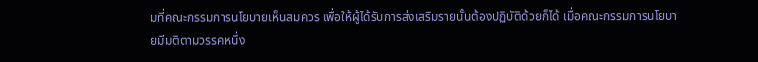มที่คณะกรรมการนโยบายเห็นสมควร เพื่อให้ผู้ได้รับการส่งเสริมรายนั้นต้องปฏิบัติด้วยก็ได้ เมื่อคณะกรรมการนโยบายมีมติตามวรรคหนึ่ง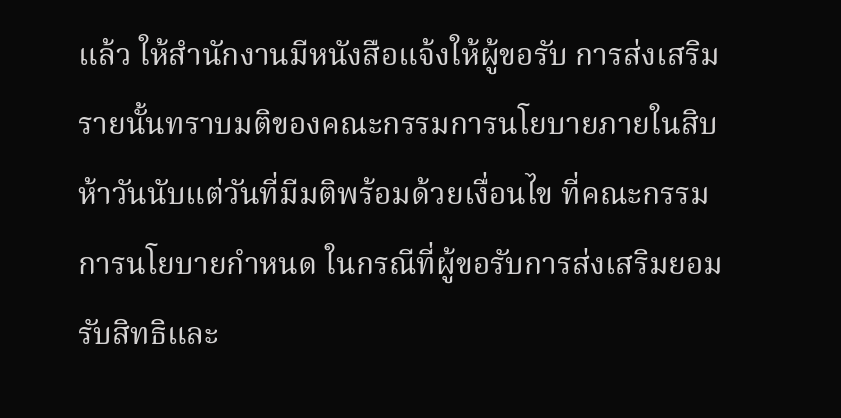แล้ว ให้สำนักงานมีหนังสือแจ้งให้ผู้ขอรับ การส่งเสริมรายนั้นทราบมติของคณะกรรมการนโยบายภายในสิบห้าวันนับแต่วันที่มีมติพร้อมด้วยเงื่อนไข ที่คณะกรรมการนโยบายกำหนด ในกรณีที่ผู้ขอรับการส่งเสริมยอมรับสิทธิและ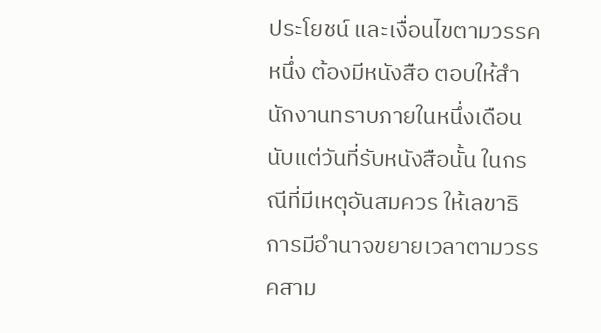ประโยชน์ และเงื่อนไขตามวรรคหนึ่ง ต้องมีหนังสือ ตอบให้สำนักงานทราบภายในหนึ่งเดือนนับแต่วันที่รับหนังสือนั้น ในกรณีที่มีเหตุอันสมควร ให้เลขาธิการมีอำนาจขยายเวลาตามวรรคสาม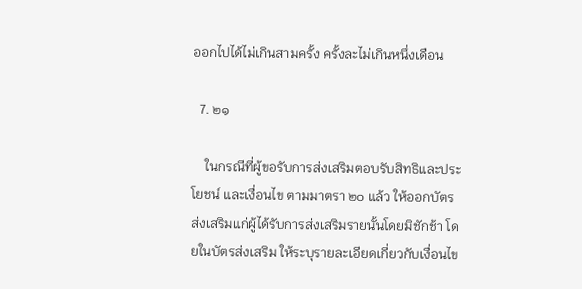ออกไปได้ไม่เกินสามครั้ง ครั้งละไม่เกินหนึ่งเดือน

  7. ๒๑

    ในกรณีที่ผู้ขอรับการส่งเสริมตอบรับสิทธิและประโยชน์ และเงื่อนไข ตามมาตรา ๒๐ แล้ว ให้ออกบัตรส่งเสริมแก่ผู้ได้รับการส่งเสริมรายนั้นโดยมิชักช้า โดยในบัตรส่งเสริม ให้ระบุรายละเอียดเกี่ยวกับเงื่อนไข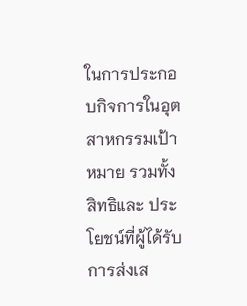ในการประกอบกิจการในอุตสาหกรรมเป้าหมาย รวมทั้งสิทธิและ ประโยชน์ที่ผู้ได้รับการส่งเส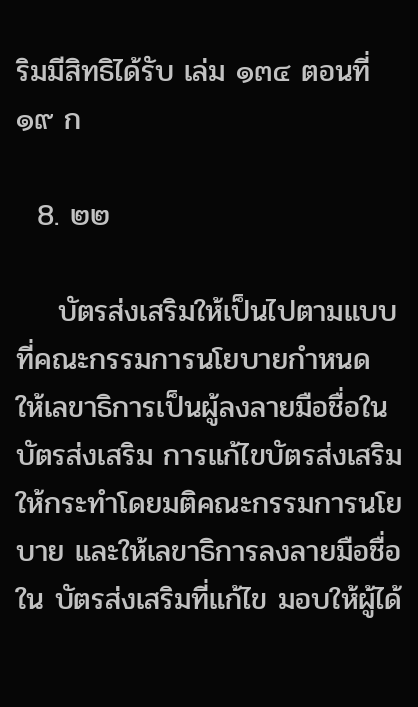ริมมีสิทธิได้รับ เล่ม ๑๓๔ ตอนที่ ๑๙ ก

  8. ๒๒

    บัตรส่งเสริมให้เป็นไปตามแบบที่คณะกรรมการนโยบายกำหนด ให้เลขาธิการเป็นผู้ลงลายมือชื่อในบัตรส่งเสริม การแก้ไขบัตรส่งเสริมให้กระทำโดยมติคณะกรรมการนโยบาย และให้เลขาธิการลงลายมือชื่อใน บัตรส่งเสริมที่แก้ไข มอบให้ผู้ได้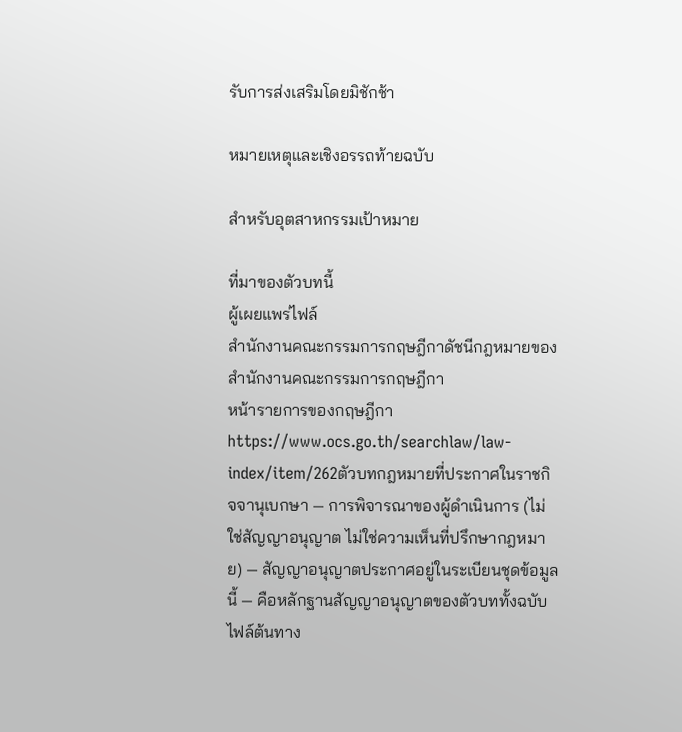รับการส่งเสริมโดยมิชักช้า

หมายเหตุและเชิงอรรถท้ายฉบับ

สำหรับอุตสาหกรรมเป้าหมาย

ที่มาของตัวบทนี้
ผู้เผยแพร่ไฟล์
สำนักงานคณะกรรมการกฤษฎีกาดัชนีกฎหมายของสำนักงานคณะกรรมการกฤษฎีกา
หน้ารายการของกฤษฎีกา
https://www.ocs.go.th/searchlaw/law-index/item/262ตัวบทกฎหมายที่ประกาศในราชกิจจานุเบกษา — การพิจารณาของผู้ดำเนินการ (ไม่ใช่สัญญาอนุญาต ไม่ใช่ความเห็นที่ปรึกษากฎหมาย) — สัญญาอนุญาตประกาศอยู่ในระเบียนชุดข้อมูลนี้ — คือหลักฐานสัญญาอนุญาตของตัวบททั้งฉบับ
ไฟล์ต้นทาง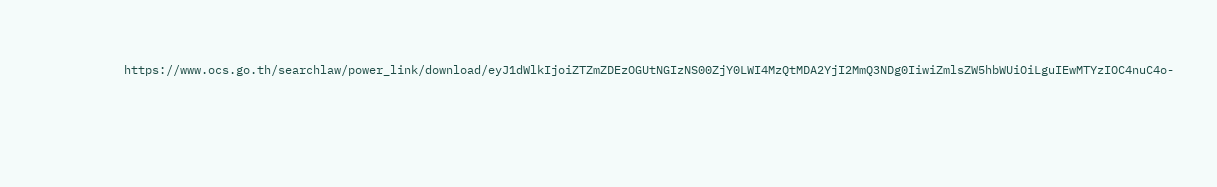https://www.ocs.go.th/searchlaw/power_link/download/eyJ1dWlkIjoiZTZmZDEzOGUtNGIzNS00ZjY0LWI4MzQtMDA2YjI2MmQ3NDg0IiwiZmlsZW5hbWUiOiLguIEwMTYzIOC4nuC4o-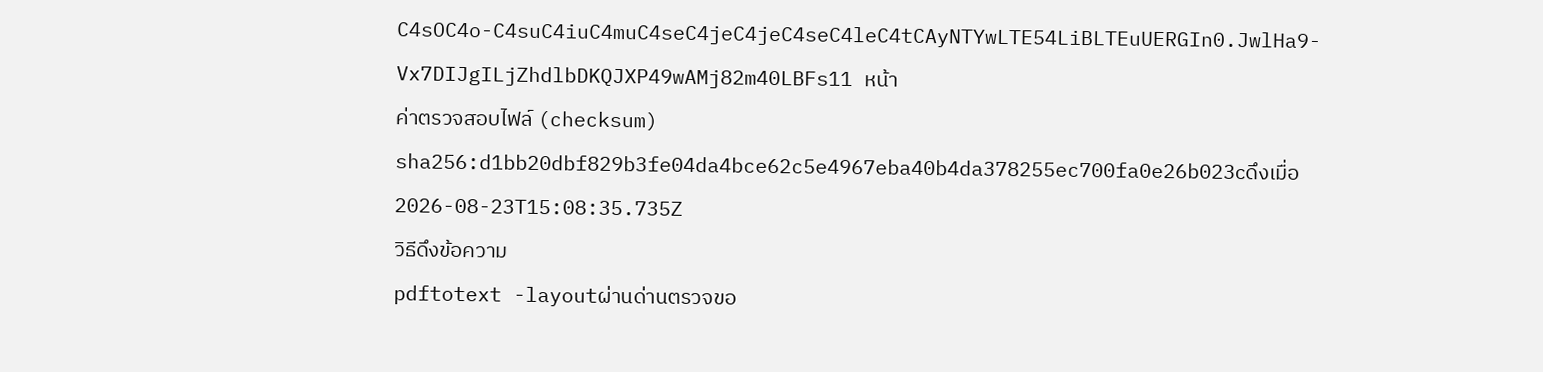C4sOC4o-C4suC4iuC4muC4seC4jeC4jeC4seC4leC4tCAyNTYwLTE54LiBLTEuUERGIn0.JwlHa9-Vx7DIJgILjZhdlbDKQJXP49wAMj82m40LBFs11 หน้า
ค่าตรวจสอบไฟล์ (checksum)
sha256:d1bb20dbf829b3fe04da4bce62c5e4967eba40b4da378255ec700fa0e26b023cดึงเมื่อ 2026-08-23T15:08:35.735Z
วิธีดึงข้อความ
pdftotext -layoutผ่านด่านตรวจขอ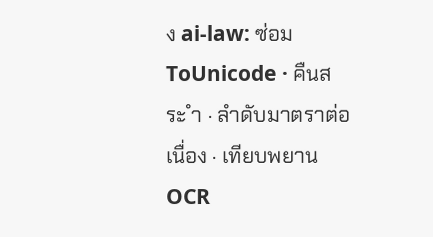ง ai-law: ซ่อม ToUnicode · คืนสระ ำ · ลำดับมาตราต่อเนื่อง · เทียบพยาน OCR